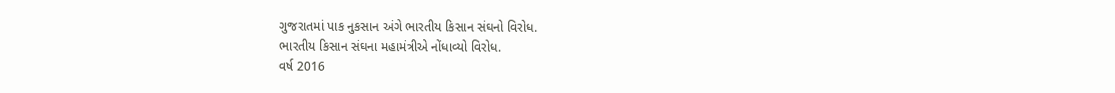ગુજરાતમાં પાક નુકસાન અંગે ભારતીય કિસાન સંઘનો વિરોધ.
ભારતીય કિસાન સંઘના મહામંત્રીએ નોંધાવ્યો વિરોધ.
વર્ષ 2016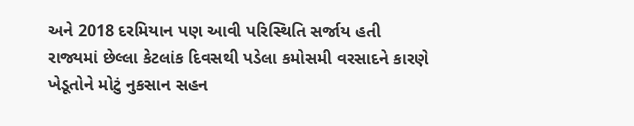અને 2018 દરમિયાન પણ આવી પરિસ્થિતિ સર્જાય હતી
રાજ્યમાં છેલ્લા કેટલાંક દિવસથી પડેલા કમોસમી વરસાદને કારણે ખેડૂતોને મોટું નુકસાન સહન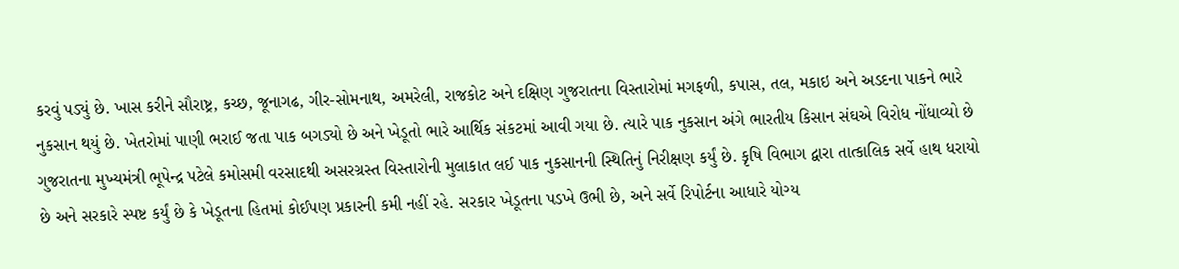કરવું પડ્યું છે. ખાસ કરીને સૌરાષ્ટ્ર, કચ્છ, જૂનાગઢ, ગીર-સોમનાથ, અમરેલી, રાજકોટ અને દક્ષિણ ગુજરાતના વિસ્તારોમાં મગફળી, કપાસ, તલ, મકાઇ અને અડદના પાકને ભારે નુકસાન થયું છે. ખેતરોમાં પાણી ભરાઈ જતા પાક બગડ્યો છે અને ખેડૂતો ભારે આર્થિક સંકટમાં આવી ગયા છે. ત્યારે પાક નુકસાન અંગે ભારતીય કિસાન સંઘએ વિરોધ નોંધાવ્યો છે
ગુજરાતના મુખ્યમંત્રી ભૂપેન્દ્ર પટેલે કમોસમી વરસાદથી અસરગ્રસ્ત વિસ્તારોની મુલાકાત લઈ પાક નુકસાનની સ્થિતિનું નિરીક્ષણ કર્યું છે. કૃષિ વિભાગ દ્વારા તાત્કાલિક સર્વે હાથ ધરાયો છે અને સરકારે સ્પષ્ટ કર્યું છે કે ખેડૂતના હિતમાં કોઈપણ પ્રકારની કમી નહીં રહે. સરકાર ખેડૂતના પડખે ઉભી છે, અને સર્વે રિપોર્ટના આધારે યોગ્ય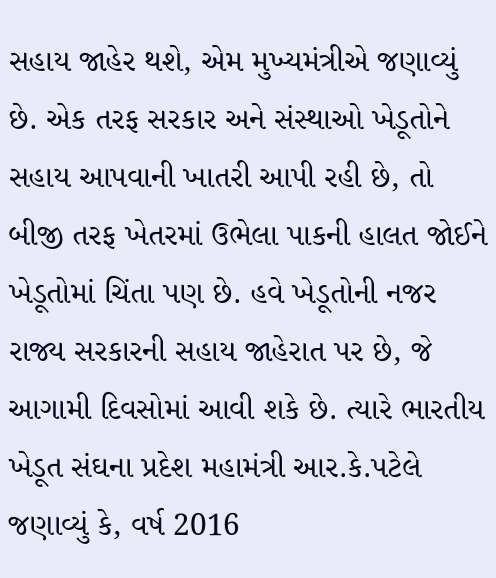સહાય જાહેર થશે, એમ મુખ્યમંત્રીએ જણાવ્યું છે. એક તરફ સરકાર અને સંસ્થાઓ ખેડૂતોને સહાય આપવાની ખાતરી આપી રહી છે, તો બીજી તરફ ખેતરમાં ઉભેલા પાકની હાલત જોઈને ખેડૂતોમાં ચિંતા પણ છે. હવે ખેડૂતોની નજર રાજ્ય સરકારની સહાય જાહેરાત પર છે, જે આગામી દિવસોમાં આવી શકે છે. ત્યારે ભારતીય ખેડૂત સંઘના પ્રદેશ મહામંત્રી આર.કે.પટેલે જણાવ્યું કે, વર્ષ 2016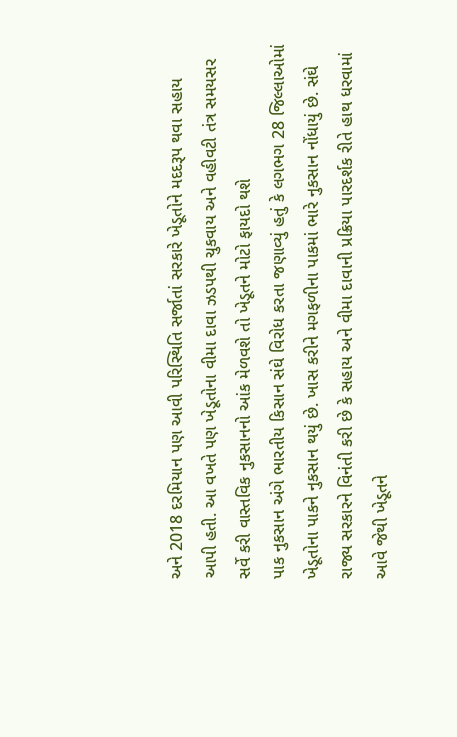અને 2018 દરમિયાન પણ આવી પરિસ્થિતિ સર્જાતાં સરકારે ખેડૂતોને મદદરૂપ થવા સહાય આપી હતી. આ વખતે પણ ખેડૂતોના વીમા દાવા ઝડપથી ચુકવાય અને વહીવટી તંત્ર સમયસર સર્વે કરી વાસ્તવિક નુકસાનનો આંક મેળવશે તો ખેડૂતને મોટો ફાયદો થશે
પાક નુકસાન અંગે ભારતીય કિસાન સંઘે વિરોધ કરતા જણાવ્યું હતું કે લગભગ 28 જિલ્લાઓમાં ખેડૂતોના પાકને નુકસાન થયું છે. ખાસ કરીને મગફળીના પાકમાં ભારે નુકસાન નોંધાયું છે. સંઘે રાજ્ય સરકારને વિનંતી કરી છે કે સહાય અને વીમા દાવાની પ્રક્રિયા પારદર્શક રીતે હાથ ધરવામાં આવે જેથી ખેડૂતને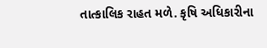તાત્કાલિક રાહત મળે. કૃષિ અધિકારીના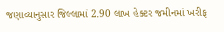જણાવ્યાનુસાર જિલ્લામાં 2.90 લાખ હેક્ટર જમીનમાં ખરીફ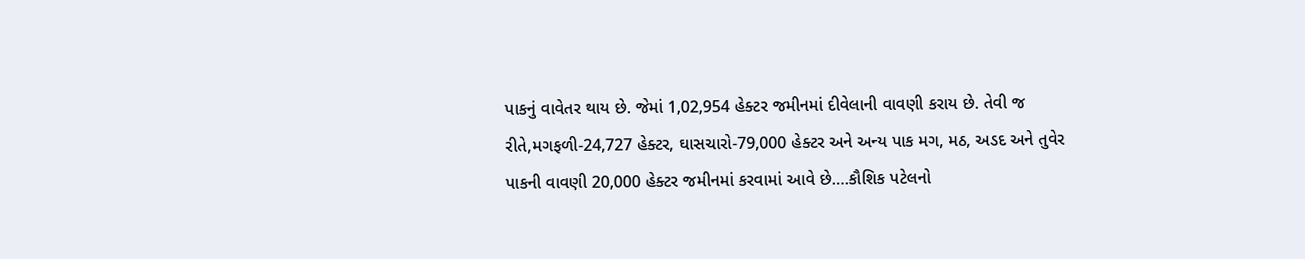પાકનું વાવેતર થાય છે. જેમાં 1,02,954 હેક્ટર જમીનમાં દીવેલાની વાવણી કરાય છે. તેવી જ રીતે,મગફળી-24,727 હેક્ટર, ઘાસચારો-79,000 હેક્ટર અને અન્ય પાક મગ, મઠ, અડદ અને તુવેર પાકની વાવણી 20,000 હેક્ટર જમીનમાં કરવામાં આવે છે….કૌશિક પટેલનો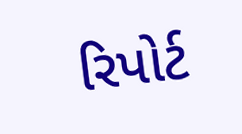રિપોર્ટ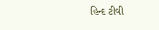હિન્દ ટીવી